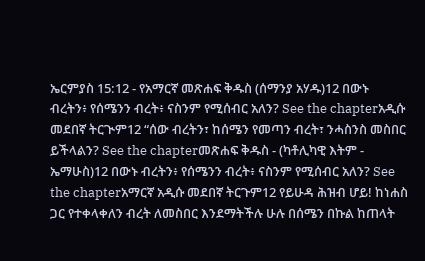ኤርምያስ 15:12 - የአማርኛ መጽሐፍ ቅዱስ (ሰማንያ አሃዱ)12 በውኑ ብረትን፥ የሰሜንን ብረት፥ ናስንም የሚሰብር አለን? See the chapterአዲሱ መደበኛ ትርጒም12 “ሰው ብረትን፣ ከሰሜን የመጣን ብረት፣ ንሓስንስ መስበር ይችላልን? See the chapterመጽሐፍ ቅዱስ - (ካቶሊካዊ እትም - ኤማሁስ)12 በውኑ ብረትን፥ የሰሜንን ብረት፥ ናስንም የሚሰብር አለን? See the chapterአማርኛ አዲሱ መደበኛ ትርጉም12 የይሁዳ ሕዝብ ሆይ! ከነሐስ ጋር የተቀላቀለን ብረት ለመስበር እንደማትችሉ ሁሉ በሰሜን በኩል ከጠላት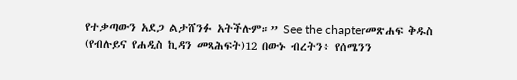የተቃጣውን አደጋ ልታሸንፉ አትችሉም።” See the chapterመጽሐፍ ቅዱስ (የብሉይና የሐዲስ ኪዳን መጻሕፍት)12 በውኑ ብረትን፥ የሰሜንን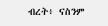ብረት፥ ናስንም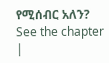የሚሰብር አለን? See the chapter |